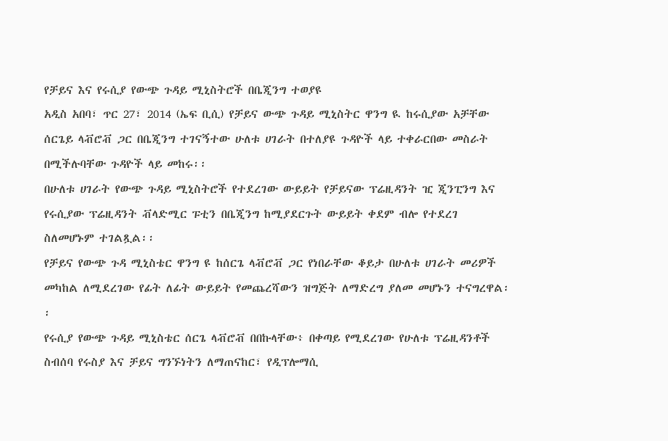የቻይና እና የሩሲያ የውጭ ጉዳይ ሚኒስትሮች በቤጂንግ ተወያዩ
አዲስ አበባ፣ ጥር 27፣ 2014 (ኤፍ ቢሲ) የቻይና ውጭ ጉዳይ ሚኒስትር ዋንግ ዪ ከሩሲያው አቻቸው ሰርጌይ ላቭሮቭ ጋር በቤጂንግ ተገናኝተው ሁለቱ ሀገራት በተለያዩ ጉዳዮች ላይ ተቀራርበው መስራት በሚችሉባቸው ጉዳዮች ላይ መከሩ፡፡
በሁለቱ ሀገራት የውጭ ጉዳይ ሚኒስትሮች የተደረገው ውይይት የቻይናው ፕሬዚዳንት ዢ ጂንፒንግ እና የሩሲያው ፕሬዚዳንት ቭላድሚር ፑቲን በቤጂንግ ከሚያደርጉት ውይይት ቀደም ብሎ የተደረገ ስለመሆኑም ተገልጿል፡፡
የቻይና የውጭ ጉዳ ሚኒስቴር ዋንግ ዩ ከሰርጌ ላቭሮቭ ጋር የነበራቸው ቆይታ በሁለቱ ሀገራት መሪዎች መካከል ለሚደረገው የፊት ለፊት ውይይት የመጨረሻውን ዝግጅት ለማድረግ ያለመ መሆኑን ተናግረዋል፡፡
የሩሲያ የውጭ ጉዳይ ሚኒስቴር ሰርጌ ላቭሮቭ በበኩላቸው፥ በቀጣይ የሚደረገው የሁለቱ ፕሬዚዳንቶች ስብሰባ የሩስያ እና ቻይና ግንኙነትን ለማጠናከር፣ የዲፕሎማሲ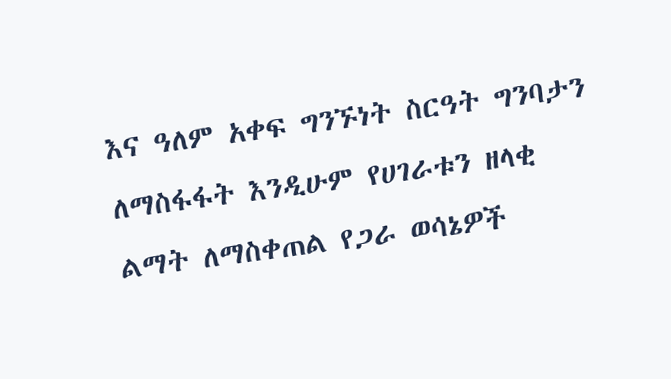እና ዓለም አቀፍ ግንኙነት ስርዓት ግንባታን ለማስፋፋት እንዲሁም የሀገራቱን ዘላቂ ልማት ለማስቀጠል የጋራ ወሳኔዎች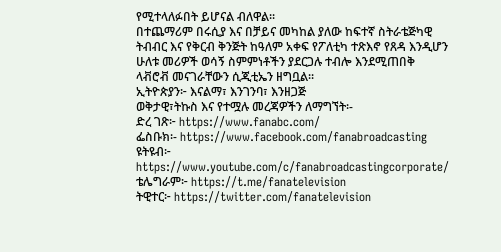የሚተላለፉበት ይሆናል ብለዋል፡፡
በተጨማሪም በሩሲያ እና በቻይና መካከል ያለው ከፍተኛ ስትራቴጅካዊ ትብብር እና የቅርብ ቅንጅት ከዓለም አቀፍ የፖለቲካ ተጽእኖ የጸዳ እንዲሆን ሁለቱ መሪዎች ወሳኝ ስምምነቶችን ያደርጋሉ ተብሎ እንደሚጠበቅ ላቭሮቭ መናገራቸውን ሲጂቲኤን ዘግቧል፡፡
ኢትዮጵያን፦ እናልማ፣ እንገንባ፣ እንዘጋጅ
ወቅታዊ፣ትኩስ እና የተሟሉ መረጃዎችን ለማግኘት፡-
ድረ ገጽ፦ https://www.fanabc.com/
ፌስቡክ፡- https://www.facebook.com/fanabroadcasting
ዩትዩብ፦ https://www.youtube.com/c/fanabroadcastingcorporate/
ቴሌግራም፦ https://t.me/fanatelevision
ትዊተር፦ https://twitter.com/fanatelevision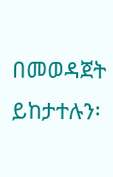በመወዳጀት ይከታተሉን፡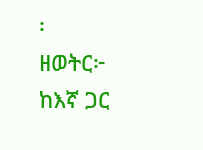፡
ዘወትር፦ ከእኛ ጋር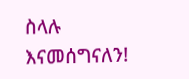ስላሉ እናመሰግናለን!